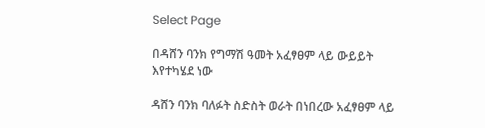Select Page

በዳሸን ባንክ የግማሽ ዓመት አፈፃፀም ላይ ውይይት እየተካሄደ ነው

ዳሸን ባንክ ባለፉት ስድስት ወራት በነበረው አፈፃፀም ላይ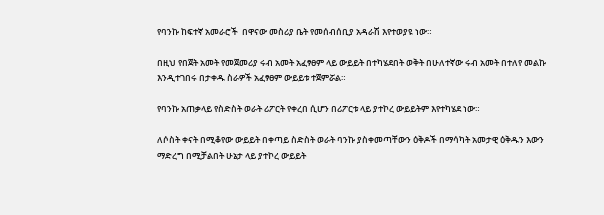የባንኩ ከፍተኛ አመራሮች  በዋናው መስሪያ ቤት የመሰብሰቢያ አዳራሽ እየተወያዩ ነው።

በዚህ የበጀት አመት የመጀመሪያ ሩብ አመት አፈፃፀም ላይ ውይይት በተካሄደበት ወቅት በሁለተኛው ሩብ አመት በተለየ መልኩ እንዲተገበሩ በታቀዱ ስራዎች አፈፃፀም ውይይቱ ተጀምሯል።

የባንኩ አጠቃላይ የስድስት ወራት ሪፖርት የቀረበ ሲሆን በሪፖርቱ ላይ ያተኮረ ውይይትም እየተካሄደ ነው።

ለሶስት ቀናት በሚቆየው ውይይት በቀጣይ ስድስት ወራት ባንኩ ያስቀመጣቸውን ዕቅዶች በማሳካት አመታዊ ዕቅዱን እውን ማድረግ በሚቻልበት ሁኔታ ላይ ያተኮረ ውይይት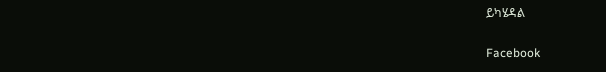ይካሄዳል

Facebook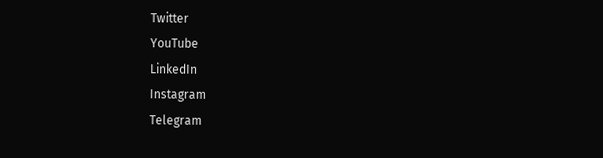Twitter
YouTube
LinkedIn
Instagram
Telegram